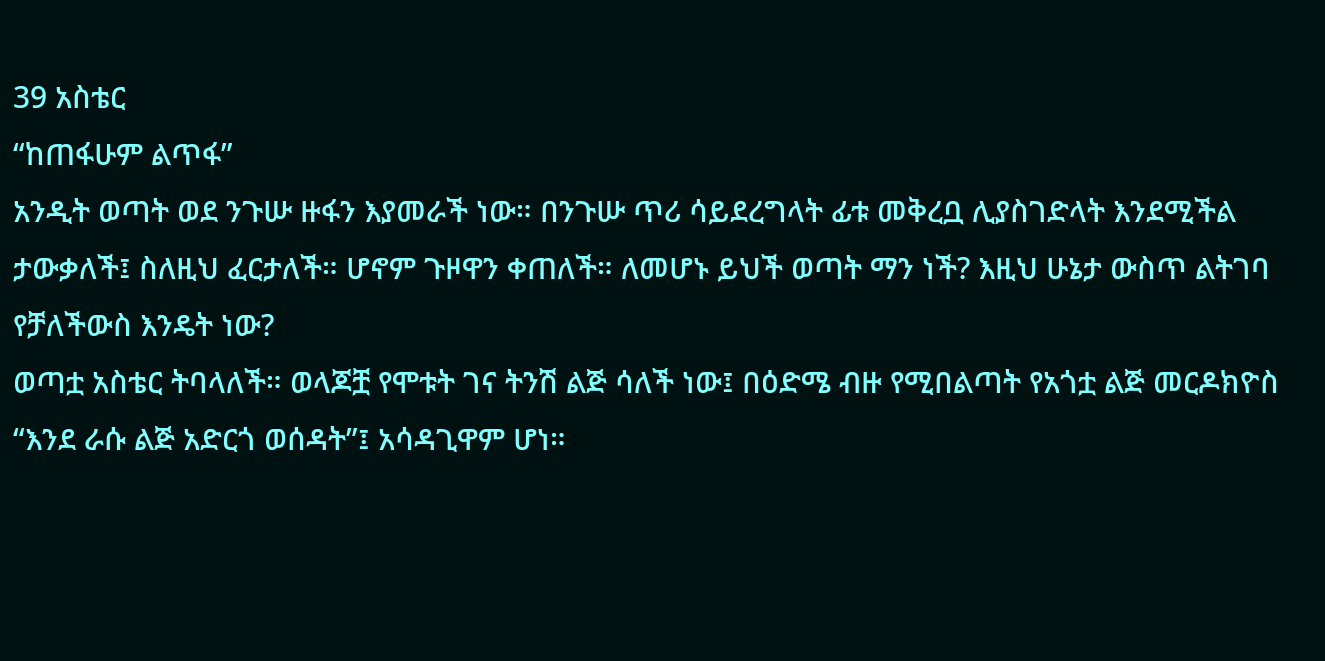39 አስቴር
“ከጠፋሁም ልጥፋ”
አንዲት ወጣት ወደ ንጉሡ ዙፋን እያመራች ነው። በንጉሡ ጥሪ ሳይደረግላት ፊቱ መቅረቧ ሊያስገድላት እንደሚችል ታውቃለች፤ ስለዚህ ፈርታለች። ሆኖም ጉዞዋን ቀጠለች። ለመሆኑ ይህች ወጣት ማን ነች? እዚህ ሁኔታ ውስጥ ልትገባ የቻለችውስ እንዴት ነው?
ወጣቷ አስቴር ትባላለች። ወላጆቿ የሞቱት ገና ትንሽ ልጅ ሳለች ነው፤ በዕድሜ ብዙ የሚበልጣት የአጎቷ ልጅ መርዶክዮስ “እንደ ራሱ ልጅ አድርጎ ወሰዳት”፤ አሳዳጊዋም ሆነ።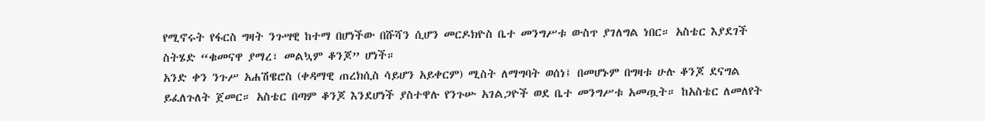የሚኖሩት የፋርስ ግዛት ንጉሣዊ ከተማ በሆነችው በሹሻን ሲሆን መርዶክዮስ ቤተ መንግሥቱ ውስጥ ያገለግል ነበር። አስቴር እያደገች ስትሄድ “ቁመናዋ ያማረ፣ መልኳም ቆንጆ” ሆነች።
አንድ ቀን ንጉሥ አሐሽዌሮስ (ቀዳማዊ ጠረክሲስ ሳይሆን አይቀርም) ሚስት ለማግባት ወሰነ፤ በመሆኑም በግዛቱ ሁሉ ቆንጆ ደናግል ይፈለጉለት ጀመር። አስቴር በጣም ቆንጆ እንደሆነች ያስተዋሉ የንጉሡ አገልጋዮች ወደ ቤተ መንግሥቱ አመጧት። ከአስቴር ለመለየት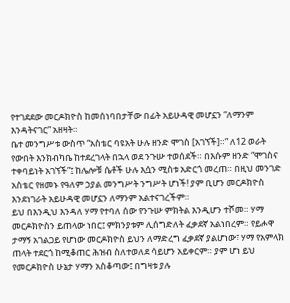የተገደደው መርዶክዮስ ከመሰነባበታቸው በፊት አይሁዳዊ መሆኗን “ለማንም እንዳትናገር” አዘዛት።
ቤተ መንግሥቱ ውስጥ “አስቴር ባዩአት ሁሉ ዘንድ ሞገስ [አገኘች]።” ለ12 ወራት የውበት እንክብካቤ ከተደረገላት በኋላ ወደ ንጉሡ ተወሰደች። በእሱም ዘንድ “ሞገስና ተቀባይነት አገኘች”፤ ከሌሎቹ ሴቶች ሁሉ እሷን ሚስቱ አድርጎ መረጠ። በዚህ መንገድ አስቴር የዘመኑ የዓለም ኃያል መንግሥት ንግሥት ሆነች! ያም ቢሆን መርዶክዮስ እንደነገራት አይሁዳዊ መሆኗን ለማንም አልተናገረችም።
ይህ በእንዲህ እንዳለ ሃማ የተባለ ሰው የንጉሡ ምክትል እንዲሆን ተሾመ። ሃማ መርዶክዮስን ይጠላው ነበር፤ ምክንያቱም ሊሰግድለት ፈቃደኛ አልነበረም። የይሖዋ ታማኝ አገልጋይ የሆነው መርዶክዮስ ይህን ለማድረግ ፈቃደኛ ያልሆነው፣ ሃማ የአምላክ ጠላት ተደርጎ ከሚቆጠር ሕዝብ ስለተወለደ ሳይሆን አይቀርም። ያም ሆነ ይህ የመርዶክዮስ ሁኔታ ሃማን አስቆጣው፤ በግዛቱ ያሉ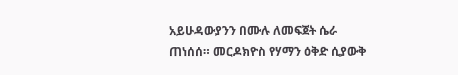አይሁዳውያንን በሙሉ ለመፍጀት ሴራ ጠነሰሰ። መርዶክዮስ የሃማን ዕቅድ ሲያውቅ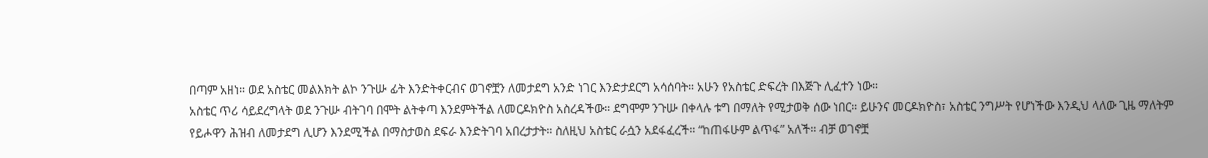በጣም አዘነ። ወደ አስቴር መልእክት ልኮ ንጉሡ ፊት እንድትቀርብና ወገኖቿን ለመታደግ አንድ ነገር እንድታደርግ አሳሰባት። አሁን የአስቴር ድፍረት በእጅጉ ሊፈተን ነው።
አስቴር ጥሪ ሳይደረግላት ወደ ንጉሡ ብትገባ በሞት ልትቀጣ እንደምትችል ለመርዶክዮስ አስረዳችው። ደግሞም ንጉሡ በቀላሉ ቱግ በማለት የሚታወቅ ሰው ነበር። ይሁንና መርዶክዮስ፣ አስቴር ንግሥት የሆነችው እንዲህ ላለው ጊዜ ማለትም የይሖዋን ሕዝብ ለመታደግ ሊሆን እንደሚችል በማስታወስ ደፍራ እንድትገባ አበረታታት። ስለዚህ አስቴር ራሷን አደፋፈረች። “ከጠፋሁም ልጥፋ” አለች። ብቻ ወገኖቿ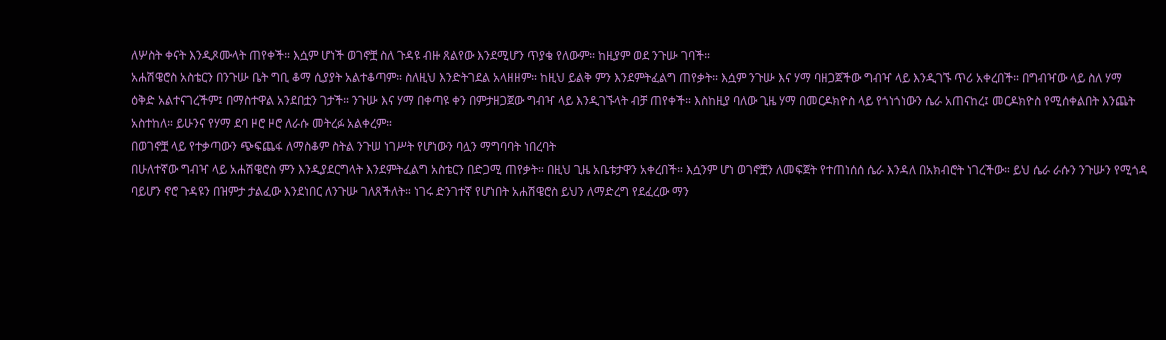ለሦስት ቀናት እንዲጾሙላት ጠየቀች። እሷም ሆነች ወገኖቿ ስለ ጉዳዩ ብዙ ጸልየው እንደሚሆን ጥያቄ የለውም። ከዚያም ወደ ንጉሡ ገባች።
አሐሽዌሮስ አስቴርን በንጉሡ ቤት ግቢ ቆማ ሲያያት አልተቆጣም። ስለዚህ እንድትገደል አላዘዘም። ከዚህ ይልቅ ምን እንደምትፈልግ ጠየቃት። እሷም ንጉሡ እና ሃማ ባዘጋጀችው ግብዣ ላይ እንዲገኙ ጥሪ አቀረበች። በግብዣው ላይ ስለ ሃማ ዕቅድ አልተናገረችም፤ በማስተዋል አንደበቷን ገታች። ንጉሡ እና ሃማ በቀጣዩ ቀን በምታዘጋጀው ግብዣ ላይ እንዲገኙላት ብቻ ጠየቀች። እስከዚያ ባለው ጊዜ ሃማ በመርዶክዮስ ላይ የጎነጎነውን ሴራ አጠናከረ፤ መርዶክዮስ የሚሰቀልበት እንጨት አስተከለ። ይሁንና የሃማ ደባ ዞሮ ዞሮ ለራሱ መትረፉ አልቀረም።
በወገኖቿ ላይ የተቃጣውን ጭፍጨፋ ለማስቆም ስትል ንጉሠ ነገሥት የሆነውን ባሏን ማግባባት ነበረባት
በሁለተኛው ግብዣ ላይ አሐሽዌሮስ ምን እንዲያደርግላት እንደምትፈልግ አስቴርን በድጋሚ ጠየቃት። በዚህ ጊዜ አቤቱታዋን አቀረበች። እሷንም ሆነ ወገኖቿን ለመፍጀት የተጠነሰሰ ሴራ እንዳለ በአክብሮት ነገረችው። ይህ ሴራ ራሱን ንጉሡን የሚጎዳ ባይሆን ኖሮ ጉዳዩን በዝምታ ታልፈው እንደነበር ለንጉሡ ገለጸችለት። ነገሩ ድንገተኛ የሆነበት አሐሽዌሮስ ይህን ለማድረግ የደፈረው ማን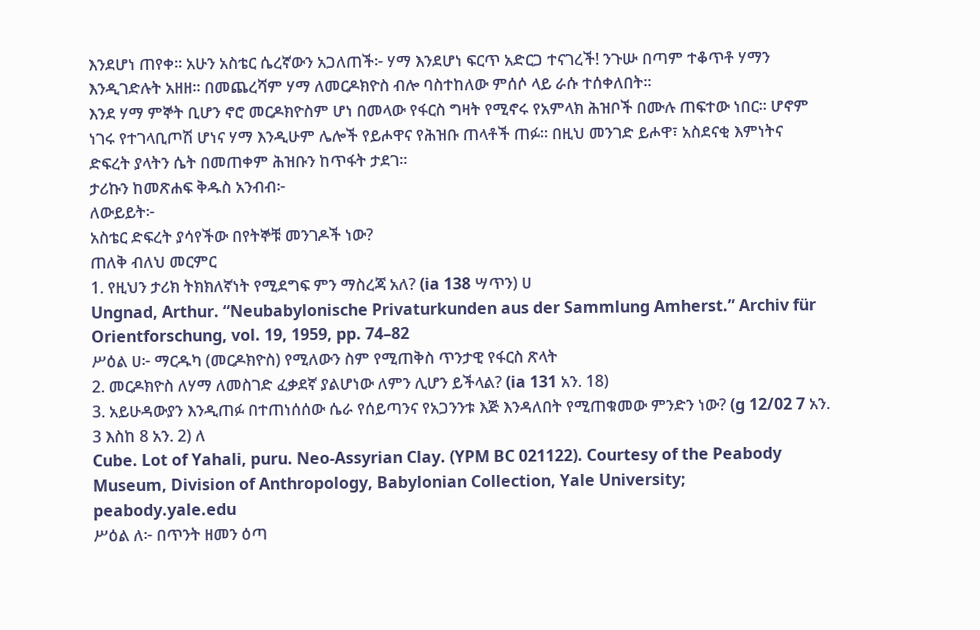እንደሆነ ጠየቀ። አሁን አስቴር ሴረኛውን አጋለጠች፦ ሃማ እንደሆነ ፍርጥ አድርጋ ተናገረች! ንጉሡ በጣም ተቆጥቶ ሃማን እንዲገድሉት አዘዘ። በመጨረሻም ሃማ ለመርዶክዮስ ብሎ ባስተከለው ምሰሶ ላይ ራሱ ተሰቀለበት።
እንደ ሃማ ምኞት ቢሆን ኖሮ መርዶክዮስም ሆነ በመላው የፋርስ ግዛት የሚኖሩ የአምላክ ሕዝቦች በሙሉ ጠፍተው ነበር። ሆኖም ነገሩ የተገላቢጦሽ ሆነና ሃማ እንዲሁም ሌሎች የይሖዋና የሕዝቡ ጠላቶች ጠፉ። በዚህ መንገድ ይሖዋ፣ አስደናቂ እምነትና ድፍረት ያላትን ሴት በመጠቀም ሕዝቡን ከጥፋት ታደገ።
ታሪኩን ከመጽሐፍ ቅዱስ አንብብ፦
ለውይይት፦
አስቴር ድፍረት ያሳየችው በየትኞቹ መንገዶች ነው?
ጠለቅ ብለህ መርምር
1. የዚህን ታሪክ ትክክለኛነት የሚደግፍ ምን ማስረጃ አለ? (ia 138 ሣጥን) ሀ
Ungnad, Arthur. “Neubabylonische Privaturkunden aus der Sammlung Amherst.” Archiv für Orientforschung, vol. 19, 1959, pp. 74–82
ሥዕል ሀ፦ ማርዱካ (መርዶክዮስ) የሚለውን ስም የሚጠቅስ ጥንታዊ የፋርስ ጽላት
2. መርዶክዮስ ለሃማ ለመስገድ ፈቃደኛ ያልሆነው ለምን ሊሆን ይችላል? (ia 131 አን. 18)
3. አይሁዳውያን እንዲጠፉ በተጠነሰሰው ሴራ የሰይጣንና የአጋንንቱ እጅ እንዳለበት የሚጠቁመው ምንድን ነው? (g 12/02 7 አን. 3 እስከ 8 አን. 2) ለ
Cube. Lot of Yahali, puru. Neo-Assyrian Clay. (YPM BC 021122). Courtesy of the Peabody Museum, Division of Anthropology, Babylonian Collection, Yale University; peabody.yale.edu
ሥዕል ለ፦ በጥንት ዘመን ዕጣ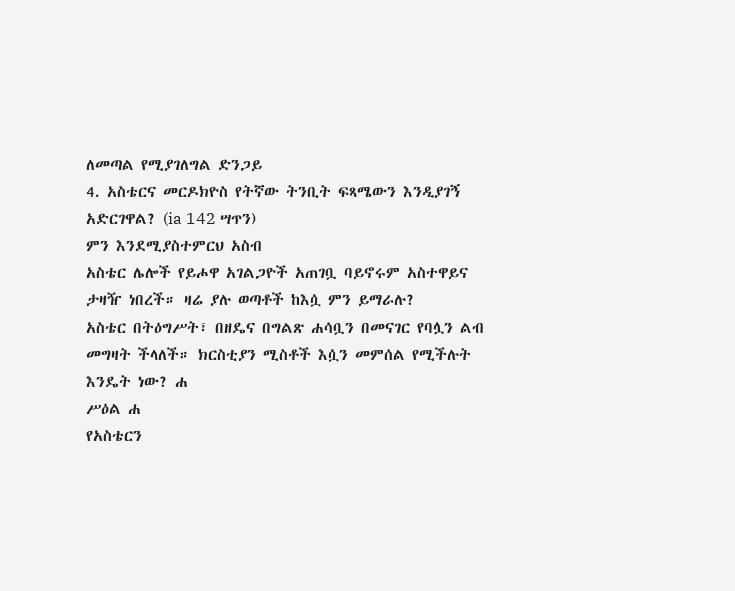ለመጣል የሚያገለግል ድንጋይ
4. አስቴርና መርዶክዮስ የትኛው ትንቢት ፍጻሜውን እንዲያገኝ አድርገዋል? (ia 142 ሣጥን)
ምን እንደሚያስተምርህ አስብ
አስቴር ሌሎች የይሖዋ አገልጋዮች አጠገቧ ባይኖሩም አስተዋይና ታዛዥ ነበረች። ዛሬ ያሉ ወጣቶች ከእሷ ምን ይማራሉ?
አስቴር በትዕግሥት፣ በዘዴና በግልጽ ሐሳቧን በመናገር የባሏን ልብ መግዛት ችላለች። ክርስቲያን ሚስቶች እሷን መምሰል የሚችሉት እንዴት ነው? ሐ
ሥዕል ሐ
የአስቴርን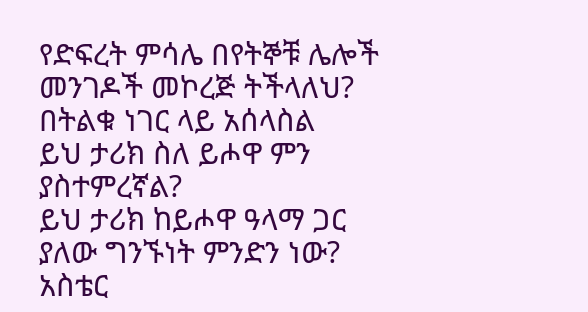የድፍረት ምሳሌ በየትኞቹ ሌሎች መንገዶች መኮረጅ ትችላለህ?
በትልቁ ነገር ላይ አሰላስል
ይህ ታሪክ ስለ ይሖዋ ምን ያስተምረኛል?
ይህ ታሪክ ከይሖዋ ዓላማ ጋር ያለው ግንኙነት ምንድን ነው?
አስቴር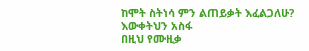ከሞት ስትነሳ ምን ልጠይቃት እፈልጋለሁ?
እውቀትህን አስፋ
በዚህ የሙዚቃ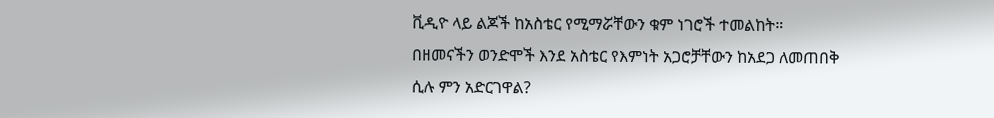ቪዲዮ ላይ ልጆች ከአስቴር የሚማሯቸውን ቁም ነገሮች ተመልከት።
በዘመናችን ወንድሞች እንደ አስቴር የእምነት አጋሮቻቸውን ከአደጋ ለመጠበቅ ሲሉ ምን አድርገዋል?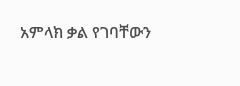አምላክ ቃል የገባቸውን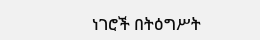ነገሮች በትዕግሥት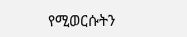የሚወርሱትን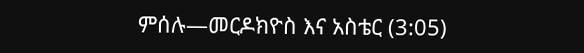ምሰሉ—መርዶክዮስ እና አስቴር (3:05)